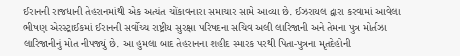ઈરાનની રાજધાની તેહરાનમાંથી એક અત્યંત ચોંકાવનારા સમાચાર સામે આવ્યા છે. ઈઝરાયલ દ્વારા કરવામાં આવેલા ભીષણ એરસ્ટ્રાઈકમાં ઈરાનની સર્વોચ્ચ રાષ્ટ્રીય સુરક્ષા પરિષદના સચિવ અલી લારિજાની અને તેમના પુત્ર મોર્તઝા લારિજાનીનું મોત નીપજ્યું છે. આ હુમલા બાદ તેહરાનના શહીદ સ્મારક પરથી પિતા-પુત્રના મૃતદેહોની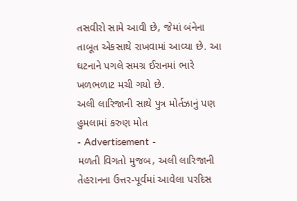તસવીરો સામે આવી છે, જેમાં બંનેના તાબૂત એકસાથે રાખવામાં આવ્યા છે. આ ઘટનાને પગલે સમગ્ર ઈરાનમાં ભારે ખળભળાટ મચી ગયો છે.
અલી લારિજાની સાથે પુત્ર મોર્તઝાનું પણ હુમલામાં કરુણ મોત
- Advertisement -
મળતી વિગતો મુજબ, અલી લારિજાની તેહરાનના ઉત્તર-પૂર્વમાં આવેલા પરદિસ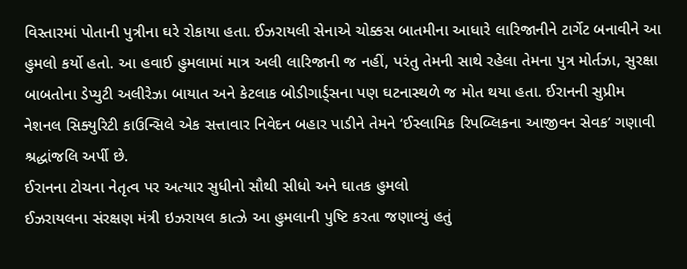વિસ્તારમાં પોતાની પુત્રીના ઘરે રોકાયા હતા. ઈઝરાયલી સેનાએ ચોક્કસ બાતમીના આધારે લારિજાનીને ટાર્ગેટ બનાવીને આ હુમલો કર્યો હતો. આ હવાઈ હુમલામાં માત્ર અલી લારિજાની જ નહીં, પરંતુ તેમની સાથે રહેલા તેમના પુત્ર મોર્તઝા, સુરક્ષા બાબતોના ડેપ્યુટી અલીરેઝા બાયાત અને કેટલાક બોડીગાર્ડ્સના પણ ઘટનાસ્થળે જ મોત થયા હતા. ઈરાનની સુપ્રીમ નેશનલ સિક્યુરિટી કાઉન્સિલે એક સત્તાવાર નિવેદન બહાર પાડીને તેમને ‘ઈસ્લામિક રિપબ્લિકના આજીવન સેવક’ ગણાવી શ્રદ્ધાંજલિ અર્પી છે.
ઈરાનના ટોચના નેતૃત્વ પર અત્યાર સુધીનો સૌથી સીધો અને ઘાતક હુમલો
ઈઝરાયલના સંરક્ષણ મંત્રી ઇઝરાયલ કાત્ઝે આ હુમલાની પુષ્ટિ કરતા જણાવ્યું હતું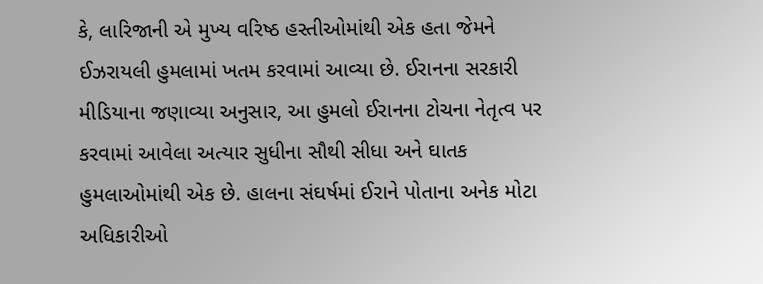કે, લારિજાની એ મુખ્ય વરિષ્ઠ હસ્તીઓમાંથી એક હતા જેમને ઈઝરાયલી હુમલામાં ખતમ કરવામાં આવ્યા છે. ઈરાનના સરકારી મીડિયાના જણાવ્યા અનુસાર, આ હુમલો ઈરાનના ટોચના નેતૃત્વ પર કરવામાં આવેલા અત્યાર સુધીના સૌથી સીધા અને ઘાતક હુમલાઓમાંથી એક છે. હાલના સંઘર્ષમાં ઈરાને પોતાના અનેક મોટા અધિકારીઓ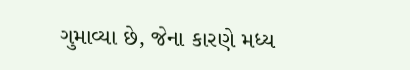ગુમાવ્યા છે, જેના કારણે મધ્ય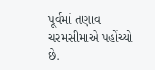પૂર્વમાં તણાવ ચરમસીમાએ પહોંચ્યો છે.